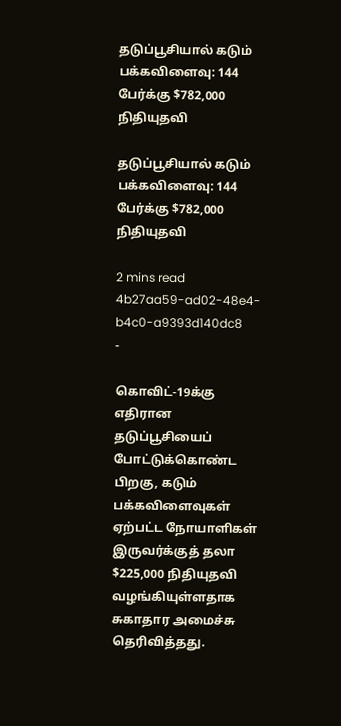தடுப்பூசியால் கடும் பக்கவிளைவு: 144 பேர்க்கு $782,000 நிதியுதவி

தடுப்பூசியால் கடும் பக்கவிளைவு: 144 பேர்க்கு $782,000 நிதியுதவி

2 mins read
4b27aa59-ad02-48e4-b4c0-a9393d140dc8
-

கொவிட்-19க்கு எதிரான தடுப்பூசியைப் போட்டுக்கொண்ட பிறகு, கடும் பக்கவிளைவுகள் ஏற்பட்ட நோயாளிகள் இருவர்க்குத் தலா $225,000 நிதியுதவி வழங்கியுள்ளதாக சுகாதார அமைச்சு தெரிவித்தது.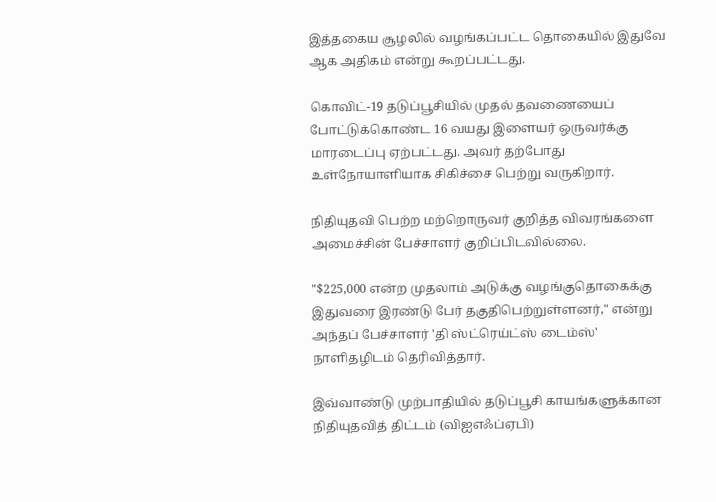இத்தகைய சூழலில் வழங்கப்பட்ட தொகையில் இதுவே ஆக அதிகம் என்று கூறப்பட்டது.

கொவிட்-19 தடுப்பூசியில் முதல் தவணையைப் போட்டுக்கொண்ட 16 வயது இளையர் ஒருவர்க்கு மாரடைப்பு ஏற்பட்டது. அவர் தற்போது உள்நோயாளியாக சிகிச்சை பெற்று வருகிறார்.

நிதியுதவி பெற்ற மற்றொருவர் குறித்த விவரங்களை அமைச்சின் பேச்சாளர் குறிப்பிடவில்லை.

"$225,000 என்ற முதலாம் அடுக்கு வழங்குதொகைக்கு இதுவரை இரண்டு பேர் தகுதிபெற்றுள்ளனர்," என்று அந்தப் பேச்சாளர் 'தி ஸ்ட்ரெய்ட்ஸ் டைம்ஸ்' நாளிதழிடம் தெரிவித்தார்.

இவ்வாண்டு முற்பாதியில் தடுப்பூசி காயங்களுக்கான நிதியுதவித் திட்டம் (விஐஎஃப்ஏபி)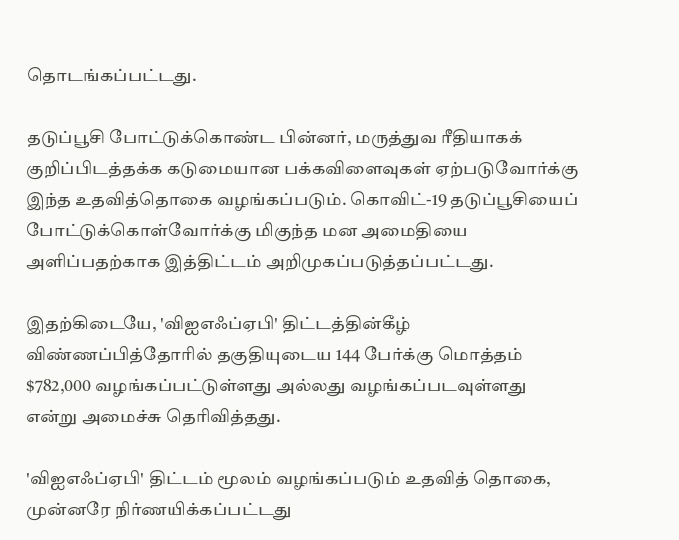தொடங்கப்பட்டது.

தடுப்பூசி போட்டுக்கொண்ட பின்னர், மருத்துவ ரீதியாகக் குறிப்பிடத்தக்க கடுமையான பக்கவிளைவுகள் ஏற்படுவோர்க்கு இந்த உதவித்தொகை வழங்கப்படும். கொவிட்-19 தடுப்பூசியைப் போட்டுக்கொள்வோர்க்கு மிகுந்த மன அமைதியை அளிப்பதற்காக இத்திட்டம் அறிமுகப்படுத்தப்பட்டது.

இதற்கிடையே, 'விஐஎஃப்ஏபி' திட்டத்தின்கீழ் விண்ணப்பித்தோரில் தகுதியுடைய 144 பேர்க்கு மொத்தம் $782,000 வழங்கப்பட்டுள்ளது அல்லது வழங்கப்படவுள்ளது என்று அமைச்சு தெரிவித்தது.

'விஐஎஃப்ஏபி' திட்டம் மூலம் வழங்கப்படும் உதவித் தொகை, முன்னரே நிர்ணயிக்கப்பட்டது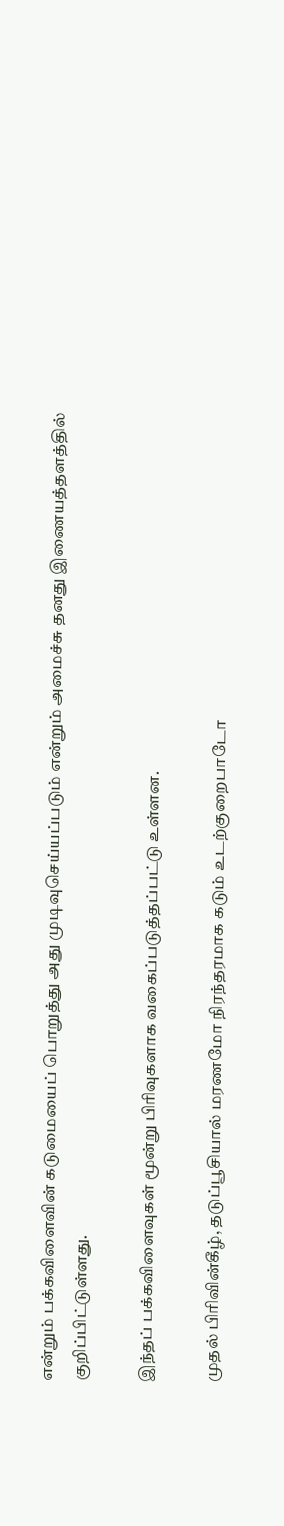என்றும் பக்கவிளைவின் கடுமையைப் பொறுத்து அது முடிவுசெய்யப்படும் என்றும் அமைச்சு தனது இணையத்தளத்தில் குறிப்பிட்டுள்ளது.

இந்தப் பக்கவிளைவுகள் மூன்று பிரிவுகளாக வகைப்படுத்தப்பட்டு உள்ளன.

முதல் பிரிவின்கீழ், தடுப்பூசியால் மரணமோ நிரந்தரமாக கடும் உடற்குறைபாடோ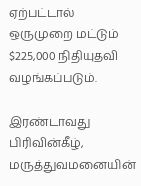ஏற்பட்டால் ஒருமுறை மட்டும் $225,000 நிதியுதவி வழங்கப்படும்.

இரண்டாவது பிரிவின்கீழ், மருத்துவமனையின்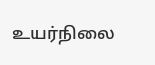உயர்நிலை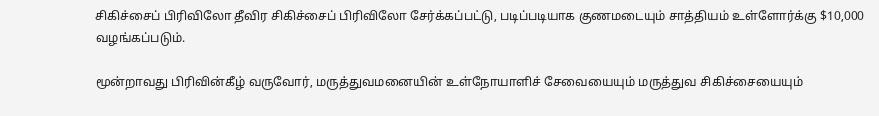சிகிச்சைப் பிரிவிலோ தீவிர சிகிச்சைப் பிரிவிலோ சேர்க்கப்பட்டு, படிப்படியாக குணமடையும் சாத்தியம் உள்ளோர்க்கு $10,000 வழங்கப்படும்.

மூன்றாவது பிரிவின்கீழ் வருவோர், மருத்துவமனையின் உள்நோயாளிச் சேவையையும் மருத்துவ சிகிச்சையையும்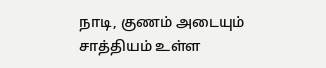நாடி, குணம் அடையும் சாத்தியம் உள்ள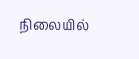நிலையில்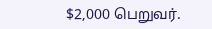$2,000 பெறுவர்.